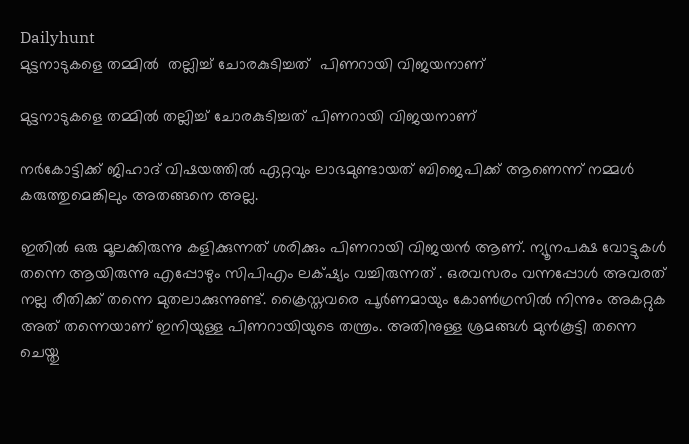Dailyhunt
മുട്ടനാടുകളെ തമ്മില്‍  തല്ലിച്ച്‌ ചോരകുടിച്ചത്  പിണറായി വിജയനാണ്

മുട്ടനാടുകളെ തമ്മില്‍ തല്ലിച്ച്‌ ചോരകുടിച്ചത് പിണറായി വിജയനാണ്

നര്‍കോട്ടിക്ക് ജിഹാദ് വിഷയത്തില്‍ ഏറ്റവും ലാഭമുണ്ടായത് ബിജെപിക്ക് ആണെന്ന് നമ്മള്‍ കരുത്തുമെങ്കിലും അതങ്ങനെ അല്ല.

ഇതില്‍ ഒരു മൂലക്കിരുന്നു കളിക്കുന്നത് ശരിക്കും പിണറായി വിജയന്‍ ആണ്. ന്യൂനപക്ഷ വോട്ടുകള്‍ തന്നെ ആയിരുന്നു എപ്പോഴും സിപിഎം ലക്‌ഷ്യം വച്ചിരുന്നത് . ഒരവസരം വന്നപ്പോള്‍ അവരത് നല്ല രീതിക്ക് തന്നെ മുതലാക്കുന്നുണ്ട്. ക്രൈസ്തവരെ പൂര്‍ണമായും കോണ്‍ഗ്രസില്‍ നിന്നും അകറ്റുക അത് തന്നെയാണ് ഇനിയുള്ള പിണറായിയുടെ തന്ത്രം. അതിനുള്ള ശ്രമങ്ങള്‍ മുന്‍കൂട്ടി തന്നെ ചെയ്തു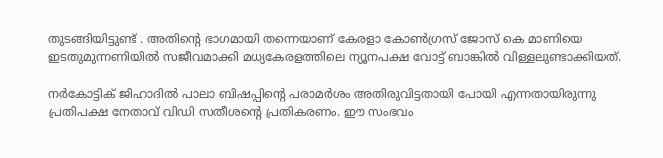തുടങ്ങിയിട്ടുണ്ട് . അതിന്റെ ഭാഗമായി തന്നെയാണ് കേരളാ കോണ്‍ഗ്രസ് ജോസ് കെ മാണിയെ ഇടതുമുന്നണിയില്‍ സജീവമാക്കി മധ്യകേരളത്തിലെ ന്യൂനപക്ഷ വോട്ട് ബാങ്കില്‍ വിള്ളലുണ്ടാക്കിയത്.

നര്‍കോട്ടിക് ജിഹാദില്‍ പാലാ ബിഷപ്പിന്റെ പരാമര്‍ശം അതിരുവിട്ടതായി പോയി എന്നതായിരുന്നു പ്രതിപക്ഷ നേതാവ് വിഡി സതീശന്റെ പ്രതികരണം. ഈ സംഭവം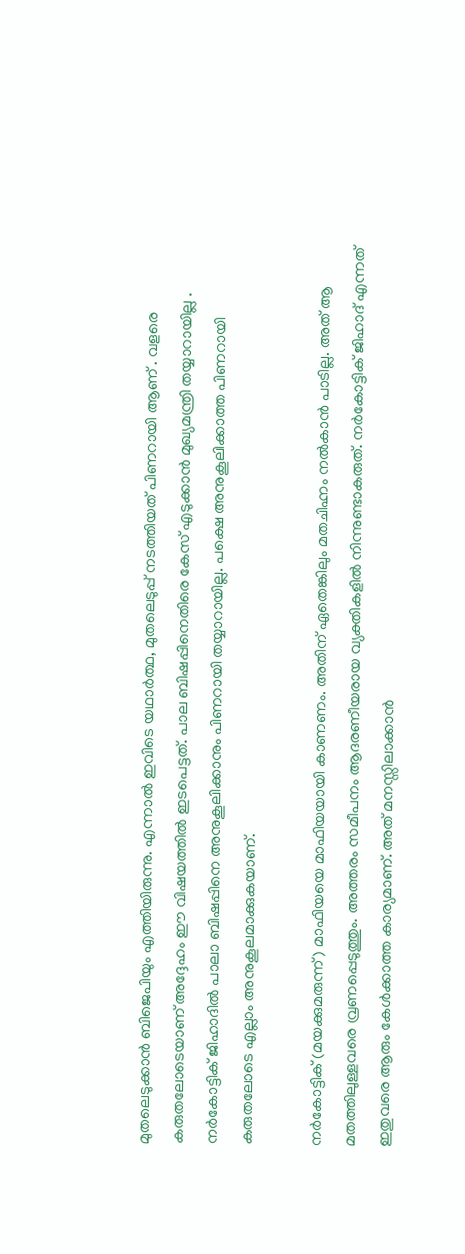മുതലെടുക്കാന്‍ ബിജെപിയും എത്തിയിരുന്നു. എന്നാല്‍ ഇവിടെ യഥാര്‍ത്ഥ, മുതലെടുപ്പ് നടത്തിയത് പിണറായി ആണ് . വളരെ കരുതലോടെയാണ് അദ്ദേഹം ഈ വിഷയത്തില്‍ ഇടപെട്ടത്. പാല ബിഷപ്പിനെതിരെ കേസ് എടുക്കാന്‍ മുഖ്യമന്ത്രി തയ്യാറായില്ല . നര്‍കോട്ടിക് ജിഹാദില്‍ പാലാ ബിഷപ്പിനെ അനുകൂലിക്കാനും പിണറായി തയ്യാറായില്ല. പക്ഷെ അനുകൂലിക്കാത്ത പിണറായി കരുതലോടെ എല്ലാം അനുകൂലമാക്കുകയാണ്.

നര്‍കോട്ടിക് (മയക്കുമരുന്ന്) മാഫിയയെ മാഫിയയായി കാണണം. അതിന് ഏതെങ്കിലും മതചിഹ്നം നല്‍കാന്‍ പാടില്ല. അത് ആ മതത്തിലുള്ളവരെ വ്രണപ്പെടുത്തും. അത്തരം സമീപനം ആദരണീയരായ വ്യക്തികളില്‍ നിന്നുണ്ടാകരുത്. നര്‍കോട്ടിക് ജിഹാദ് എന്നത് ഇതുവരെ ആരും കേള്‍ക്കാത്ത കാര്യമാണ്. അത് മനസ്സിലാക്കാന്‍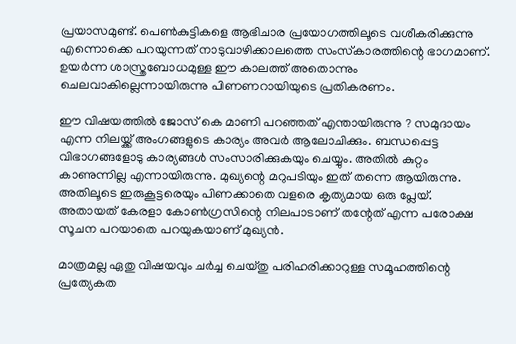പ്രയാസമുണ്ട്. പെണ്‍കുട്ടികളെ ആഭിചാര പ്രയോഗത്തിലൂടെ വശീകരിക്കുന്നു എന്നൊക്കെ പറയുന്നത് നാടുവാഴിക്കാലത്തെ സംസ്‌കാരത്തിന്റെ ഭാഗമാണ്. ഉയര്‍ന്ന ശാസ്ത്രബോധമുള്ള ഈ കാലത്ത് അതൊന്നും ചെലവാകില്ലെന്നായിരുന്നു പിണണറായിയുടെ പ്രതികരണം.

ഈ വിഷയത്തില്‍ ജോസ് കെ മാണി പറഞ്ഞത് എന്തായിരുന്നു ? സമുദായം എന്ന നിലയ്ക്ക് അംഗങ്ങളുടെ കാര്യം അവര്‍ ആലോചിക്കും. ബന്ധപ്പെട്ട വിഭാഗങ്ങളോടു കാര്യങ്ങള്‍ സംസാരിക്കുകയും ചെയ്യും. അതില്‍ കുറ്റം കാണുന്നില്ല എന്നായിരുന്നു. മുഖ്യന്റെ മറുപടിയും ഇത് തന്നെ ആയിരുന്നു. അതിലൂടെ ഇരുകൂട്ടരെയും പിണക്കാതെ വളരെ കൃത്യമായ ഒരു പ്ലേയ്. അതായത് കേരളാ കോണ്‍ഗ്രസിന്റെ നിലപാടാണ് തന്റേത് എന്ന പരോക്ഷ സൂചന പറയാതെ പറയുകയാണ് മുഖ്യന്‍.

മാത്രമല്ല ഏതു വിഷയവും ചര്‍ച്ച ചെയ്തു പരിഹരിക്കാറുള്ള സമൂഹത്തിന്റെ പ്രത്യേകത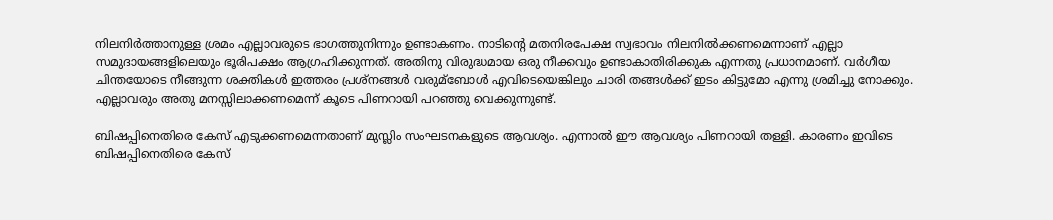നിലനിര്‍ത്താനുള്ള ശ്രമം എല്ലാവരുടെ ഭാഗത്തുനിന്നും ഉണ്ടാകണം. നാടിന്റെ മതനിരപേക്ഷ സ്വഭാവം നിലനില്‍ക്കണമെന്നാണ് എല്ലാ സമുദായങ്ങളിലെയും ഭൂരിപക്ഷം ആഗ്രഹിക്കുന്നത്. അതിനു വിരുദ്ധമായ ഒരു നീക്കവും ഉണ്ടാകാതിരിക്കുക എന്നതു പ്രധാനമാണ്. വര്‍ഗീയ ചിന്തയോടെ നീങ്ങുന്ന ശക്തികള്‍ ഇത്തരം പ്രശ്‌നങ്ങള്‍ വരുമ്ബോള്‍ എവിടെയെങ്കിലും ചാരി തങ്ങള്‍ക്ക് ഇടം കിട്ടുമോ എന്നു ശ്രമിച്ചു നോക്കും. എല്ലാവരും അതു മനസ്സിലാക്കണമെന്ന് കൂടെ പിണറായി പറഞ്ഞു വെക്കുന്നുണ്ട്.

ബിഷപ്പിനെതിരെ കേസ് എടുക്കണമെന്നതാണ് മുസ്ലിം സംഘടനകളുടെ ആവശ്യം. എന്നാല്‍ ഈ ആവശ്യം പിണറായി തള്ളി. കാരണം ഇവിടെ ബിഷപ്പിനെതിരെ കേസ്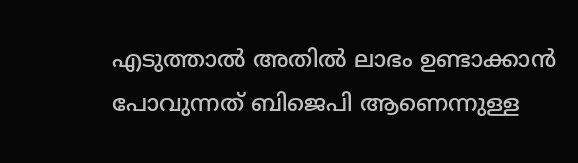എടുത്താല്‍ അതില്‍ ലാഭം ഉണ്ടാക്കാന്‍ പോവുന്നത് ബിജെപി ആണെന്നുള്ള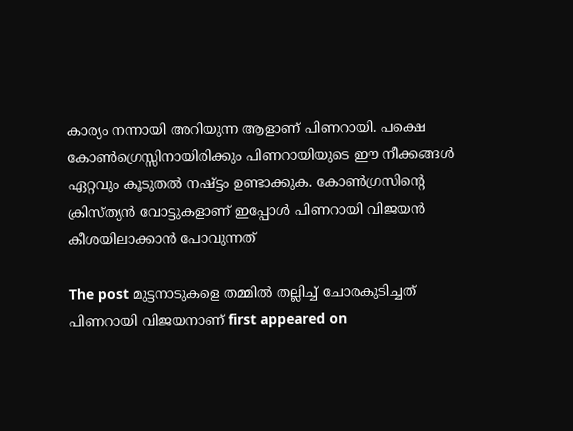കാര്യം നന്നായി അറിയുന്ന ആളാണ് പിണറായി. പക്ഷെ കോണ്‍ഗ്രെസ്സിനായിരിക്കും പിണറായിയുടെ ഈ നീക്കങ്ങള്‍ ഏറ്റവും കൂടുതല്‍ നഷ്ട്ടം ഉണ്ടാക്കുക. കോണ്‍ഗ്രസിന്റെ ക്രിസ്ത്യന്‍ വോട്ടുകളാണ് ഇപ്പോള്‍ പിണറായി വിജയന്‍ കീശയിലാക്കാന്‍ പോവുന്നത്

The post മുട്ടനാടുകളെ തമ്മില്‍ തല്ലിച്ച്‌ ചോരകുടിച്ചത് പിണറായി വിജയനാണ് first appeared on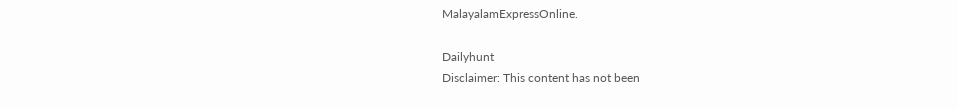MalayalamExpressOnline.

Dailyhunt
Disclaimer: This content has not been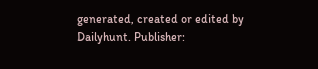generated, created or edited by Dailyhunt. Publisher: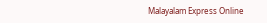Malayalam Express Online